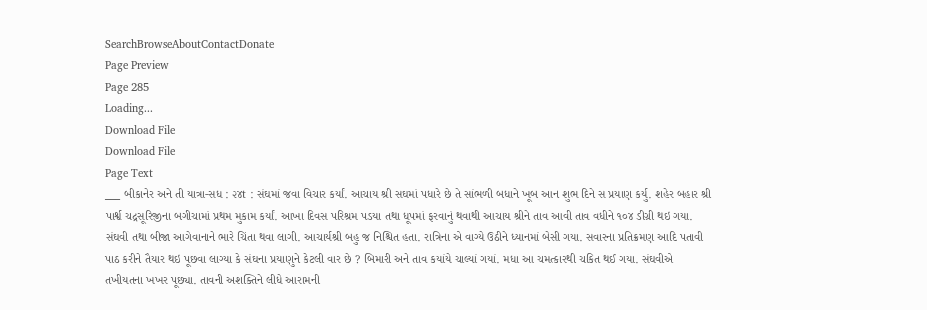SearchBrowseAboutContactDonate
Page Preview
Page 285
Loading...
Download File
Download File
Page Text
___ બીકાનેર અને તી યાત્રા-સધ : ૨૪t : સંઘમાં જવા વિચાર કર્યાં. આચાય શ્રી સઘમાં પધારે છે તે સાંભળી બધાને ખૂબ આન શુભ દિને સ પ્રયાણ કર્યુ. શહેર બહાર શ્રી પાર્શ્વ ચદ્રસૂરિજીના બગીચામાં પ્રથમ મુકામ કર્યાં. આખા દિવસ પરિશ્રમ પડયા તથા ધૂપમાં ફરવાનું થવાથી આચાય શ્રીને તાવ આવી તાવ વધીને ૧૦૪ ડીગ્રી થઇ ગયા. સંઘવી તથા બીજા આગેવાનાને ભારે ચિંતા થવા લાગી. આચાર્યશ્રી બહુ જ નિશ્ચિત હતા. રાત્રિના એ વાગ્યે ઉઠીને ધ્યાનમાં બેસી ગયા. સવારના પ્રતિક્રમણ આદિ પતાવી પાઠ કરીને તૈયાર થઇ પૂછવા લાગ્યા કે સંઘના પ્રયાણુને કેટલી વાર છે ? બિમારી અને તાવ કયાંયે ચાલ્યાં ગયાં. મધા આ ચમત્કારથી ચકિત થઈ ગયા. સંઘવીએ તખીયતના ખખર પૂછ્યા. તાવની અશક્તિને લીધે આરામની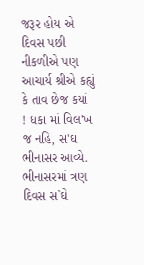જરૂર હોય એ દિવસ પછી નીકળીએ પણ આચાર્ય શ્રીએ કહ્યું કે તાવ છેજ કયાં ! ધકા માં વિલ'ખ જ નહિ, સ'ઘ ભીનાસર આવ્યે. ભીનાસરમાં ત્રણ દિવસ સ`ઘે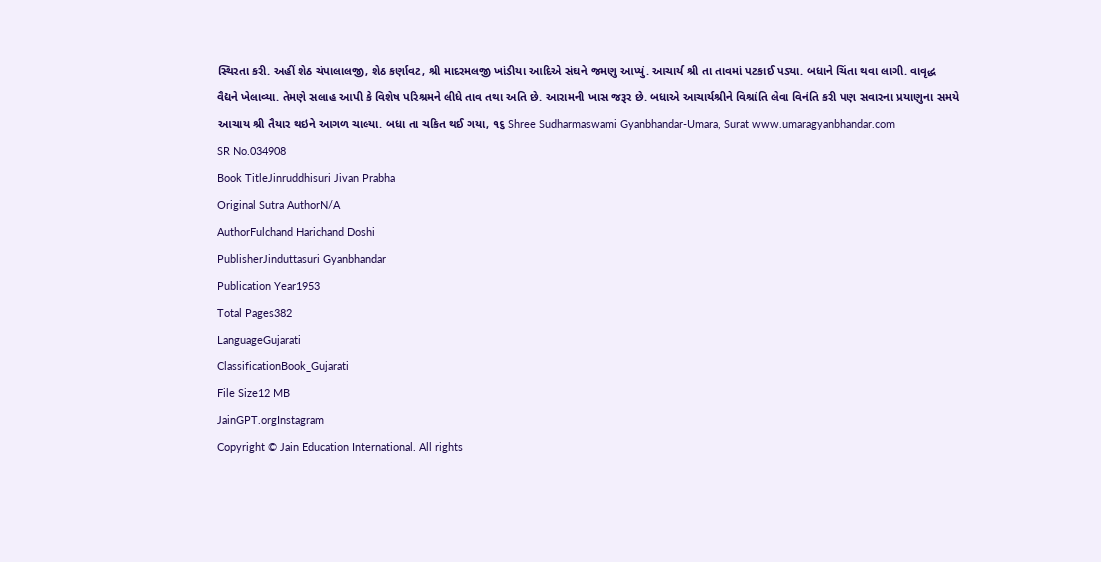સ્થિરતા કરી. અહીં શેઠ ચંપાલાલજી, શેઠ કર્ણાવટ, શ્રી માદરમલજી ખાંડીયા આદિએ સંઘને જમણુ આપ્યું. આચાર્ય શ્રી તા તાવમાં પટકાઈ પડ્યા. બધાને ચિંતા થવા લાગી. વાવૃદ્ધ વૈદ્યને ખેલાવ્યા. તેમણે સલાહ આપી કે વિશેષ પરિશ્રમને લીધે તાવ તથા અતિ છે. આરામની ખાસ જરૂર છે. બધાએ આચાર્યશ્રીને વિશ્રાંતિ લેવા વિનંતિ કરી પણ સવારના પ્રયાણુના સમયે આચાય શ્રી તૈયાર થઇને આગળ ચાલ્યા. બધા તા ચકિત થઈ ગયા, ૧૬ Shree Sudharmaswami Gyanbhandar-Umara, Surat www.umaragyanbhandar.com
SR No.034908
Book TitleJinruddhisuri Jivan Prabha
Original Sutra AuthorN/A
AuthorFulchand Harichand Doshi
PublisherJinduttasuri Gyanbhandar
Publication Year1953
Total Pages382
LanguageGujarati
ClassificationBook_Gujarati
File Size12 MB
JainGPT.orgInstagram
Copyright © Jain Education International. All rights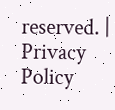reserved. | Privacy Policy